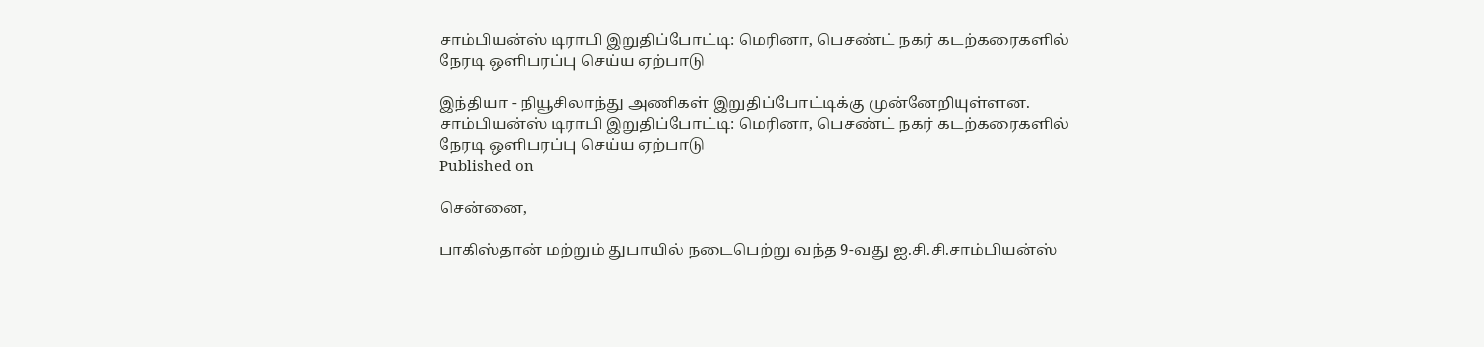சாம்பியன்ஸ் டிராபி இறுதிப்போட்டி: மெரினா, பெசண்ட் நகர் கடற்கரைகளில் நேரடி ஒளிபரப்பு செய்ய ஏற்பாடு

இந்தியா - நியூசிலாந்து அணிகள் இறுதிப்போட்டிக்கு முன்னேறியுள்ளன.
சாம்பியன்ஸ் டிராபி இறுதிப்போட்டி: மெரினா, பெசண்ட் நகர் கடற்கரைகளில் நேரடி ஒளிபரப்பு செய்ய ஏற்பாடு
Published on

சென்னை,

பாகிஸ்தான் மற்றும் துபாயில் நடைபெற்று வந்த 9-வது ஐ.சி.சி.சாம்பியன்ஸ்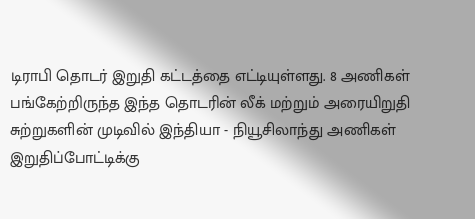டிராபி தொடர் இறுதி கட்டத்தை எட்டியுள்ளது. 8 அணிகள் பங்கேற்றிருந்த இந்த தொடரின் லீக் மற்றும் அரையிறுதி சுற்றுகளின் முடிவில் இந்தியா - நியூசிலாந்து அணிகள் இறுதிப்போட்டிக்கு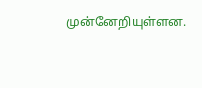முன்னேறியுள்ளன.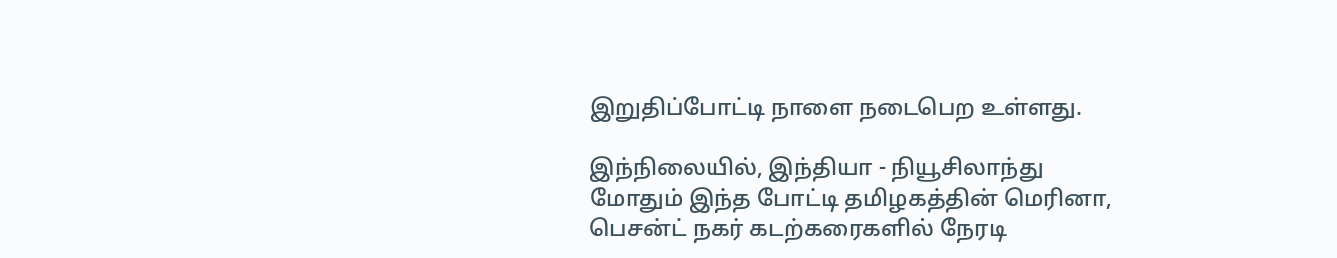இறுதிப்போட்டி நாளை நடைபெற உள்ளது.

இந்நிலையில், இந்தியா - நியூசிலாந்து மோதும் இந்த போட்டி தமிழகத்தின் மெரினா, பெசன்ட் நகர் கடற்கரைகளில் நேரடி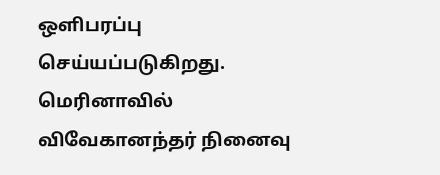ஒளிபரப்பு செய்யப்படுகிறது. மெரினாவில் விவேகானந்தர் நினைவு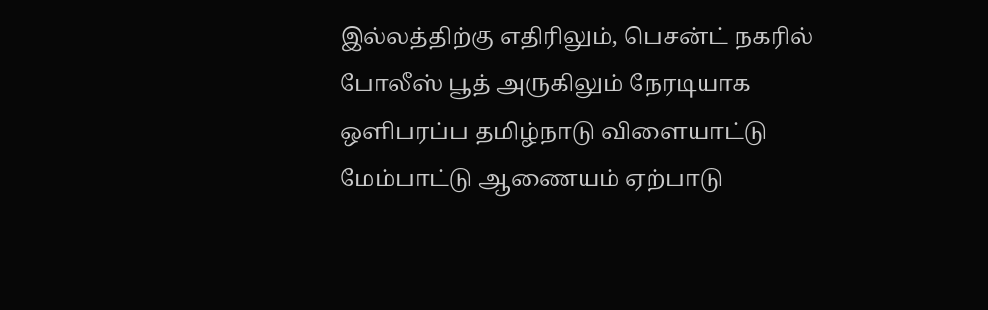இல்லத்திற்கு எதிரிலும், பெசன்ட் நகரில் போலீஸ் பூத் அருகிலும் நேரடியாக ஒளிபரப்ப தமிழ்நாடு விளையாட்டு மேம்பாட்டு ஆணையம் ஏற்பாடு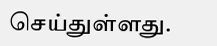செய்துள்ளது.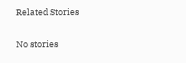Related Stories

No stories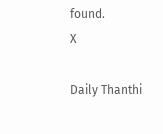found.
X

Daily Thanthi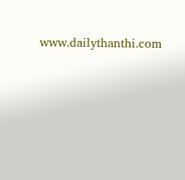www.dailythanthi.com